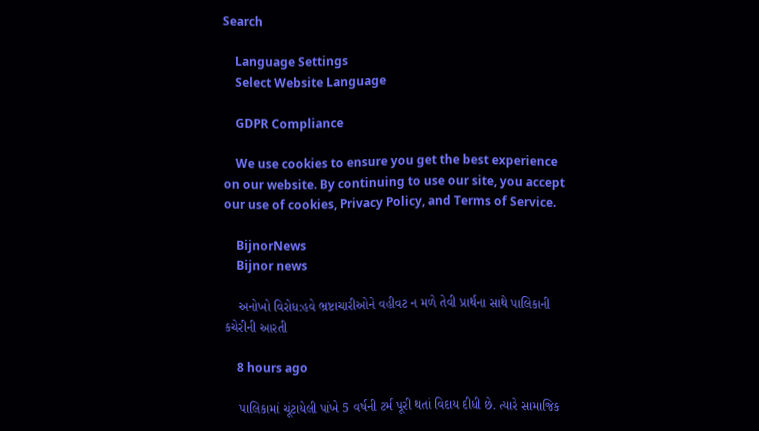Search

    Language Settings
    Select Website Language

    GDPR Compliance

    We use cookies to ensure you get the best experience on our website. By continuing to use our site, you accept our use of cookies, Privacy Policy, and Terms of Service.

    BijnorNews
    Bijnor news

    અનોખો વિરોધ:હવે ભ્રષ્ટાચારીઓને વહીવટ ન મળે તેવી પ્રાર્થના સાથે પાલિકાની કચેરીની આરતી

    8 hours ago

    પાલિકામાં ચૂંટાયેલી પાંખે 5 વર્ષની ટર્મ પૂરી થતાં વિદાય દીધી છે. ત્યારે સામાજિક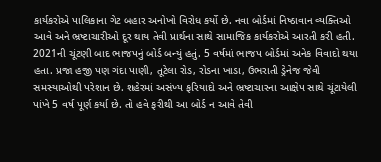કાર્યકરોએ પાલિકાના ગેટ બહાર અનોખો વિરોધ કર્યો છે. નવા બોર્ડમાં નિષ્ઠાવાન વ્યક્તિઓ આવે અને ભ્રષ્ટાચારીઓ દૂર થાય તેવી પ્રાર્થના સાથે સામાજિક કાર્યકરોએ આરતી કરી હતી. 2021ની ચૂંટણી બાદ ભાજપનું બોર્ડ બન્યું હતું. 5 વર્ષમાં ભાજપ બોર્ડમાં અનેક વિવાદો થયા હતા. પ્રજા હજી પણ ગંદા પાણી, તૂટેલા રોડ, રોડના ખાડા, ઉભરાતી ડ્રેનેજ જેવી સમસ્યાઓથી પરેશાન છે. શહેરમાં અસંખ્ય ફરિયાદો અને ભ્રષ્ટાચારના આક્ષેપ સાથે ચૂંટાયેલી પાંખે 5 વર્ષ પૂર્ણ કર્યા છે. તો હવે ફરીથી આ બોર્ડ ન આવે તેવી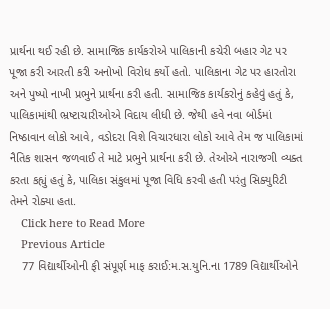પ્રાર્થના થઈ રહી છે. સામાજિક કાર્યકરોએ પાલિકાની કચેરી બહાર ગેટ પર પૂજા કરી આરતી કરી અનોખો વિરોધ કર્યો હતો. પાલિકાના ગેટ પર હારતોરા અને પુષ્પો નાખી પ્રભુને પ્રાર્થના કરી હતી. સામાજિક કાર્યકરોનું કહેવું હતું કે, પાલિકામાંથી ભ્રષ્ટાચારીઓએ વિદાય લીધી છે. જેથી હવે નવા બોર્ડમાં નિષ્ઠાવાન લોકો આવે, વડોદરા વિશે વિચારધારા લોકો આવે તેમ જ પાલિકામાં નૈતિક શાસન જળવાઈ તે માટે પ્રભુને પ્રાર્થના કરી છે. તેઓએ નારાજગી વ્યક્ત કરતા કહ્યું હતું કે, પાલિકા સંકુલમાં પૂજા વિધિ કરવી હતી પરંતુ સિક્યુરિટી તેમને રોક્યા હતા.
    Click here to Read More
    Previous Article
    77 વિદ્યાર્થીઓની ફી સંપૂર્ણ માફ કરાઈ:મ.સ.યુનિ.ના 1789 વિદ્યાર્થીઓને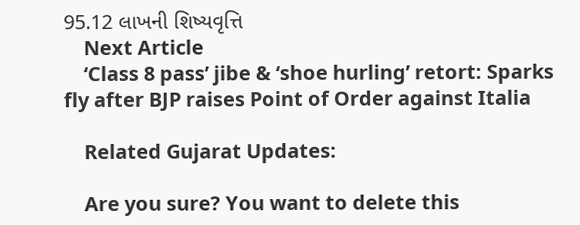95.12 લાખની શિષ્યવૃત્તિ
    Next Article
    ‘Class 8 pass’ jibe & ‘shoe hurling’ retort: Sparks fly after BJP raises Point of Order against Italia

    Related Gujarat Updates:

    Are you sure? You want to delete this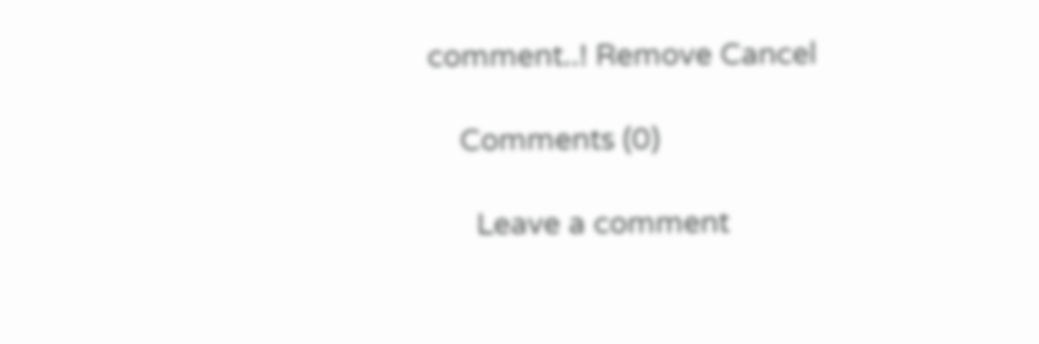comment..! Remove Cancel

    Comments (0)

      Leave a comment